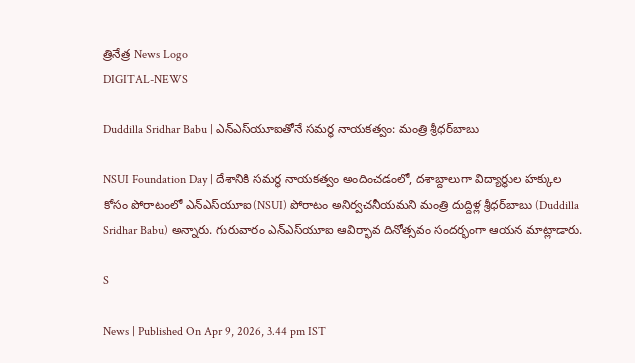త్రినేత్ర News Logo
DIGITAL-NEWS

Duddilla Sridhar Babu | ఎన్ఎస్‌యూఐతోనే స‌మ‌ర్థ నాయ‌క‌త్వం: మంత్రి శ్రీ‌ధ‌ర్‌బాబు

NSUI Foundation Day | దేశానికి స‌మ‌ర్థ నాయ‌క‌త్వం అందించడంలో, ద‌శాబ్దాలుగా విద్యార్థుల హ‌క్కుల కోసం పోరాటంలో ఎన్ఎస్‌యూఐ(NSUI) పోరాటం అనిర్వ‌చ‌నీయ‌మ‌ని మంత్రి దుద్దిళ్ల శ్రీ‌ధ‌ర్‌బాబు (Duddilla Sridhar Babu) అన్నారు. గురువారం ఎన్ఎస్‌యూఐ ఆవిర్భావ దినోత్సవం సంద‌ర్భంగా ఆయ‌న మాట్లాడారు.

S

News | Published On Apr 9, 2026, 3.44 pm IST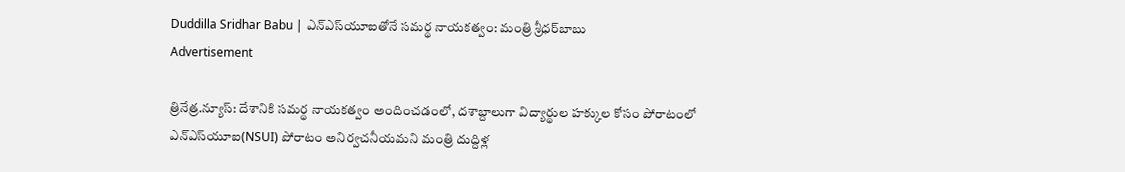Duddilla Sridhar Babu | ఎన్ఎస్‌యూఐతోనే స‌మ‌ర్థ నాయ‌క‌త్వం: మంత్రి శ్రీ‌ధ‌ర్‌బాబు
Advertisement

త్రినేత్ర‌.న్యూస్‌: దేశానికి స‌మ‌ర్థ నాయ‌క‌త్వం అందించడంలో, ద‌శాబ్దాలుగా విద్యార్థుల హ‌క్కుల కోసం పోరాటంలో ఎన్ఎస్‌యూఐ(NSUI) పోరాటం అనిర్వ‌చ‌నీయ‌మ‌ని మంత్రి దుద్దిళ్ల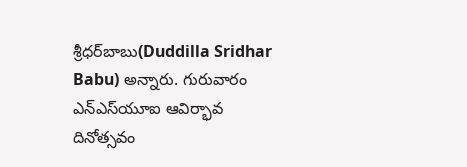శ్రీ‌ధ‌ర్‌బాబు(Duddilla Sridhar Babu) అన్నారు. గురువారం ఎన్ఎస్‌యూఐ ఆవిర్భావ దినోత్సవం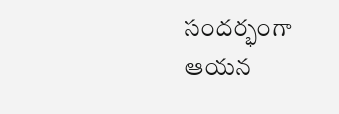సంద‌ర్భంగా ఆయ‌న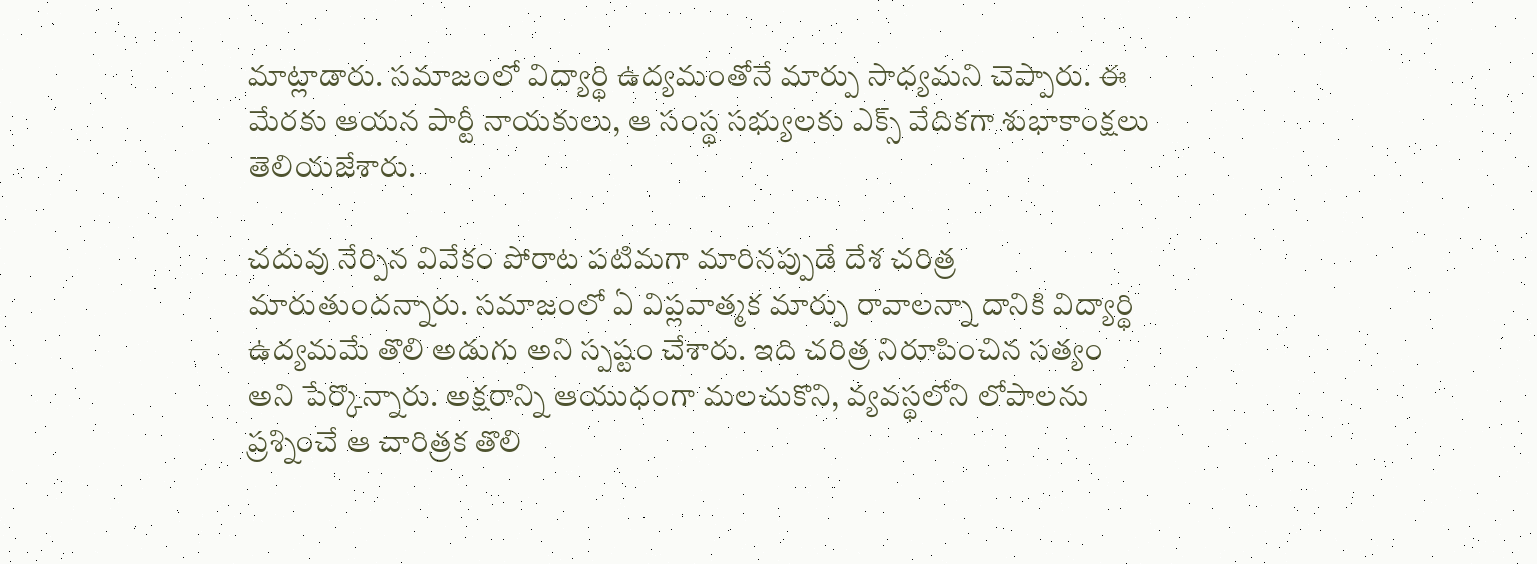మాట్లాడారు. స‌మాజంలో విద్యార్థి ఉద్య‌మంతోనే మార్పు సాధ్య‌మ‌ని చెప్పారు. ఈ మేర‌కు ఆయ‌న పార్టీ నాయ‌కులు, ఆ సంస్థ స‌భ్యుల‌కు ఎక్స్ వేదిక‌గా శుభాకాంక్ష‌లు తెలియ‌జేశారు.

చదువు నేర్పిన వివేకం పోరాట పటిమగా మారినప్పుడే దేశ చరిత్ర మారుతుందన్నారు. సమాజంలో ఏ విప్లవాత్మక మార్పు రావాలన్నా దానికి విద్యార్థి ఉద్యమమే తొలి అడుగు అని స్ప‌ష్టం చేశారు. ఇది చరిత్ర నిరూపించిన సత్యం అని పేర్కొన్నారు. అక్షరాన్ని ఆయుధంగా మలచుకొని, వ్యవస్థలోని లోపాలను ప్రశ్నించే ఆ చారిత్రక తొలి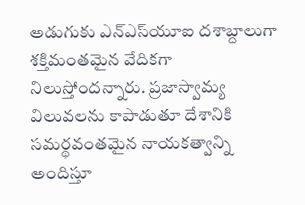అడుగుకు ఎన్ఎస్‌యూఐ దశాబ్దాలుగా శక్తిమంతమైన వేదికగా నిలుస్తోంద‌న్నారు. ప్రజాస్వామ్య విలువలను కాపాడుతూ దేశానికి సమర్థవంతమైన నాయకత్వాన్ని అందిస్తూ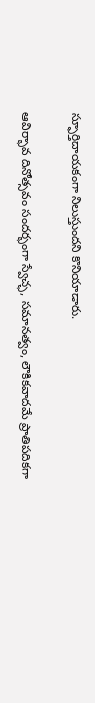స్ఫూర్తిదాయకంగా నిలుస్తుంద‌ని కొనియాడారు.

ఆవిర్భావ దినోత్సవం సందర్భంగా స్వేచ్ఛ, సమానత్వం, లౌకికవాదమే ప్రాతిపదికగా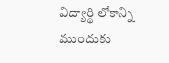విద్యార్థి లోకాన్ని ముందుకు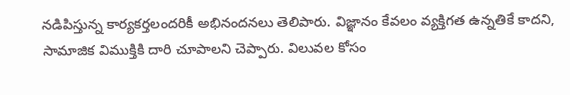నడిపిస్తున్న కార్యకర్తలందరికీ అభినందనలు తెలిపారు. విజ్ఞానం కేవలం వ్యక్తిగత ఉన్నతికే కాదని, సామాజిక విముక్తికి దారి చూపాలని చెప్పారు. విలువల కోసం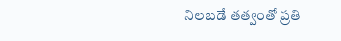నిలబడే తత్వంతో ప్రతి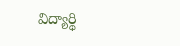విద్యార్థి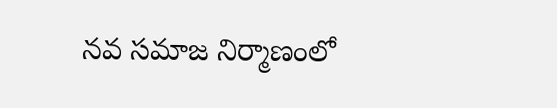నవ సమాజ నిర్మాణంలో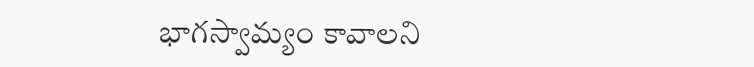భాగస్వామ్యం కావాలని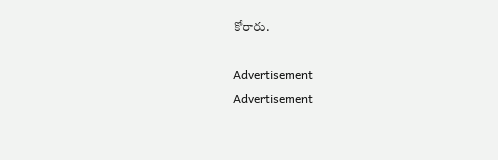కోరారు.

Advertisement
Advertisement